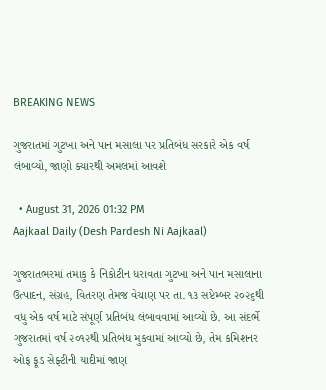BREAKING NEWS

ગુજરાતમાં ગુટખા અને પાન મસાલા પર પ્રતિબંધ સરકારે એક વર્ષ લંબાવ્યો, જાણો ક્યારથી અમલમાં આવશે

  • August 31, 2026 01:32 PM
Aajkaal Daily (Desh Pardesh Ni Aajkaal)

ગુજરાતભરમાં તમાકુ કે નિકોટીન ધરાવતા ગુટખા અને પાન મસાલાના ઉત્પાદન, સંગ્રહ, વિતરણ તેમજ વેચાણ પર તા. ૧૩ સપ્ટેમ્બર ૨૦૨૬થી વધુ એક વર્ષ માટે સંપૂર્ણ પ્રતિબંધ લંબાવવામાં આવ્યો છે. આ સંદર્ભે ગુજરાતમાં વર્ષ ૨૦૧૨થી પ્રતિબંધ મુકવામાં આવ્યો છે, તેમ કમિશનર ઓફ ફૂડ સેફ્ટીની યાદીમાં જાણ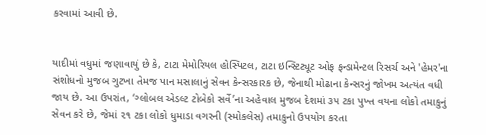કરવામાં આવી છે.


યાદીમાં વધુમાં જણાવાયું છે કે, ટાટા મેમોરિયલ હોસ્પિટલ, ટાટા ઇન્સ્ટિટ્યૂટ ઓફ ફન્ડામેન્ટલ રિસર્ચ અને 'હેમર'ના સંશોધનો મુજબ ગુટખા તેમજ પાન મસાલાનું સેવન કેન્સરકારક છે, જેનાથી મોઢાના કેન્સરનું જોખમ અત્યંત વધી જાય છે. આ ઉપરાંત, ‘ગ્લોબલ એડલ્ટ ટોબેકો સર્વે’ના અહેવાલ મુજબ દેશમાં ૩૫ ટકા પુખ્ત વયના લોકો તમાકુનું સેવન કરે છે, જેમાં ૨૧ ટકા લોકો ધુમાડા વગરની (સ્મોકલેસ) તમાકુનો ઉપયોગ કરતા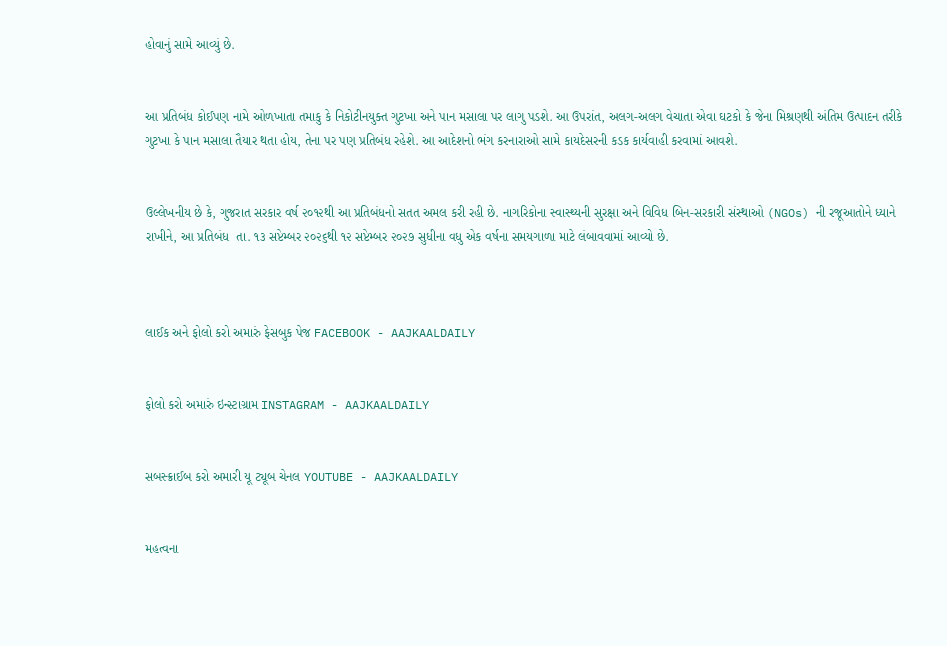હોવાનું સામે આવ્યું છે.


આ પ્રતિબંધ કોઈપણ નામે ઓળખાતા તમાકુ કે નિકોટીનયુક્ત ગુટખા અને પાન મસાલા પર લાગુ પડશે. આ ઉપરાંત, અલગ-અલગ વેચાતા એવા ઘટકો કે જેના મિશ્રણથી અંતિમ ઉત્પાદન તરીકે ગુટખા કે પાન મસાલા તૈયાર થતા હોય, તેના પર પણ પ્રતિબંધ રહેશે. આ આદેશનો ભંગ કરનારાઓ સામે કાયદેસરની કડક કાર્યવાહી કરવામાં આવશે.


ઉલ્લેખનીય છે કે, ગુજરાત સરકાર વર્ષ ૨૦૧૨થી આ પ્રતિબંધનો સતત અમલ કરી રહી છે. નાગરિકોના સ્વાસ્થ્યની સુરક્ષા અને વિવિધ બિન-સરકારી સંસ્થાઓ (NGOs) ની રજૂઆતોને ધ્યાને રાખીને, આ પ્રતિબંધ  તા. ૧૩ સપ્ટેમ્બર ૨૦૨૬થી ૧૨ સપ્ટેમ્બર ૨૦૨૭ સુધીના વધુ એક વર્ષના સમયગાળા માટે લંબાવવામાં આવ્યો છે.



લાઈક અને ફોલો કરો અમારું ફેસબુક પેજ FACEBOOK - AAJKAALDAILY


ફોલો કરો અમારું ઇન્સ્ટાગ્રામ INSTAGRAM - AAJKAALDAILY


સબસ્ક્રાઈબ કરો અમારી યૂ ટ્યૂબ ચેનલ YOUTUBE - AAJKAALDAILY


મહત્વના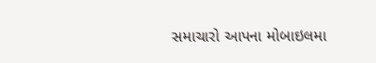સમાચારો આપના મોબાઇલમા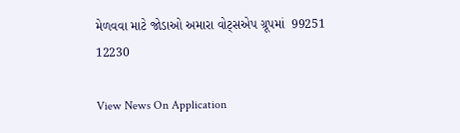મેળવવા માટે જોડાઓ અમારા વોટ્સએપ ગ્રૂપમાં  99251 12230

View News On Application